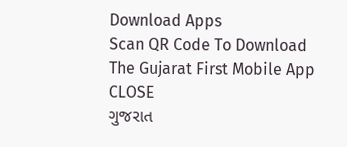Download Apps
Scan QR Code To Download The Gujarat First Mobile App CLOSE
ગુજરાત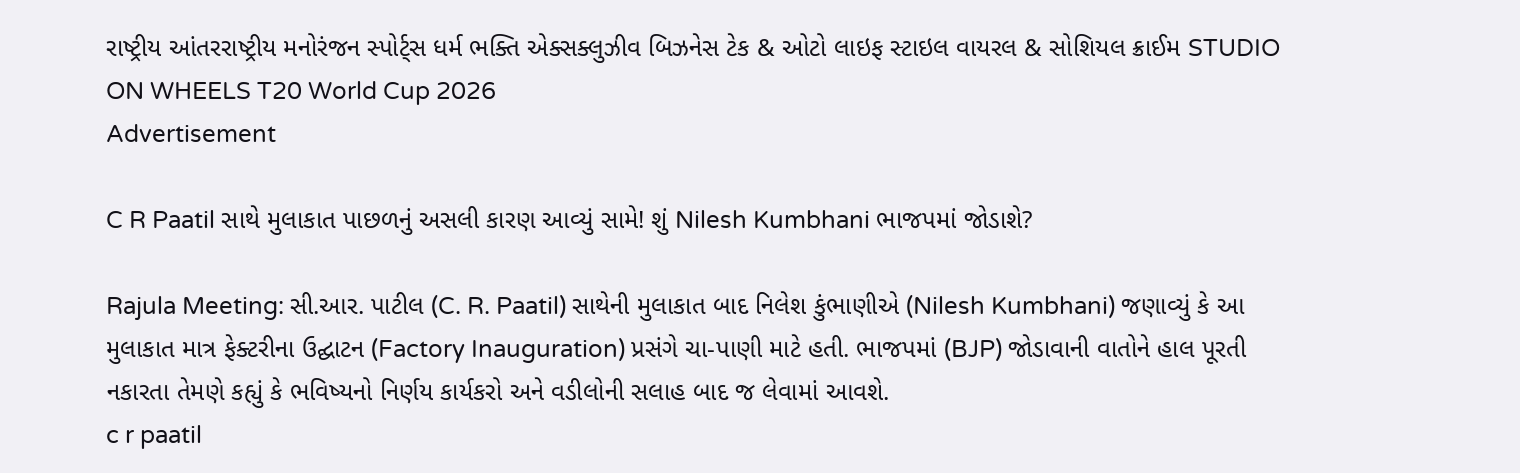રાષ્ટ્રીય આંતરરાષ્ટ્રીય મનોરંજન સ્પોર્ટ્સ ધર્મ ભક્તિ એક્સક્લુઝીવ બિઝનેસ ટેક & ઓટો લાઇફ સ્ટાઇલ વાયરલ & સોશિયલ ક્રાઈમ STUDIO ON WHEELS T20 World Cup 2026
Advertisement

C R Paatil સાથે મુલાકાત પાછળનું અસલી કારણ આવ્યું સામે! શું Nilesh Kumbhani ભાજપમાં જોડાશે?

Rajula Meeting: સી.આર. પાટીલ (C. R. Paatil) સાથેની મુલાકાત બાદ નિલેશ કુંભાણીએ (Nilesh Kumbhani) જણાવ્યું કે આ મુલાકાત માત્ર ફેક્ટરીના ઉદ્ઘાટન (Factory Inauguration) પ્રસંગે ચા-પાણી માટે હતી. ભાજપમાં (BJP) જોડાવાની વાતોને હાલ પૂરતી નકારતા તેમણે કહ્યું કે ભવિષ્યનો નિર્ણય કાર્યકરો અને વડીલોની સલાહ બાદ જ લેવામાં આવશે.
c r paatil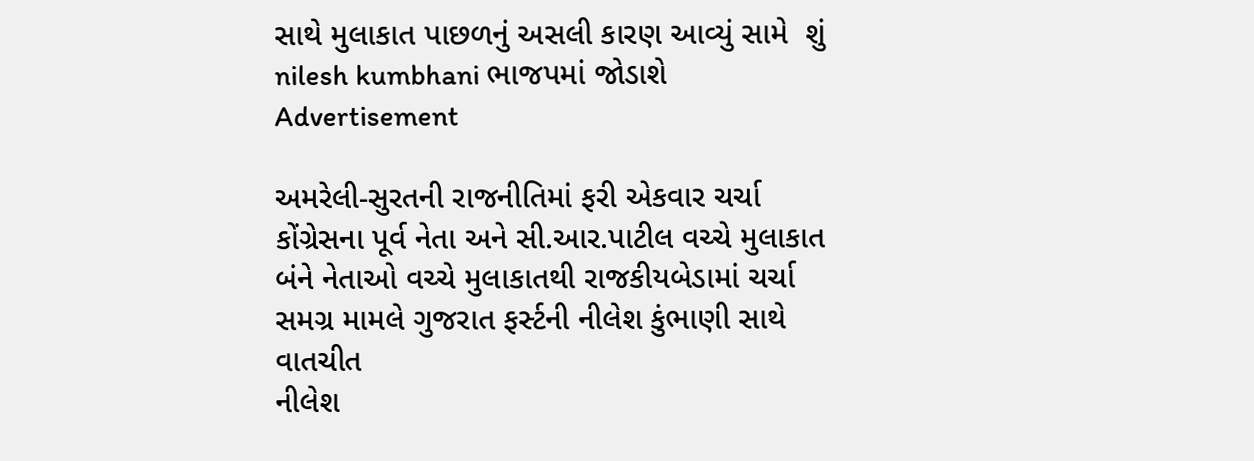સાથે મુલાકાત પાછળનું અસલી કારણ આવ્યું સામે  શું nilesh kumbhani ભાજપમાં જોડાશે
Advertisement

અમરેલી-સુરતની રાજનીતિમાં ફરી એકવાર ચર્ચા
કોંગ્રેસના પૂર્વ નેતા અને સી.આર.પાટીલ વચ્ચે મુલાકાત
બંને નેતાઓ વચ્ચે મુલાકાતથી રાજકીયબેડામાં ચર્ચા
સમગ્ર મામલે ગુજરાત ફર્સ્ટની નીલેશ કુંભાણી સાથે વાતચીત
નીલેશ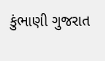કુંભાણી ગુજરાત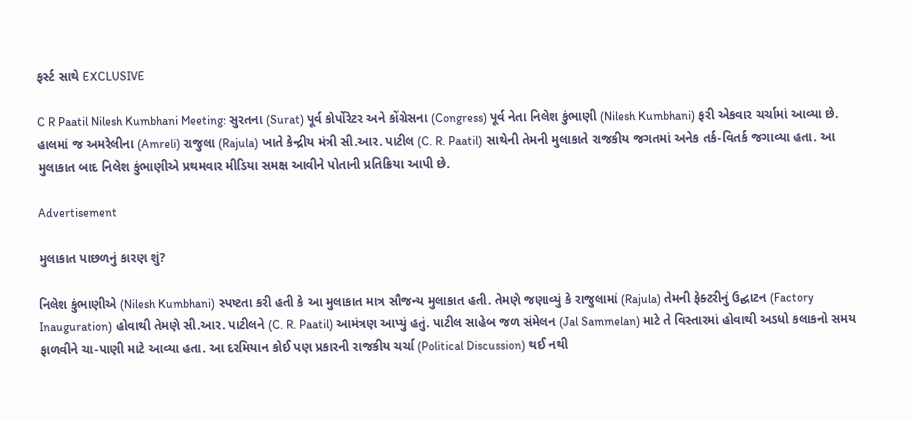ફર્સ્ટ સાથે EXCLUSIVE

C R Paatil Nilesh Kumbhani Meeting: સુરતના (Surat) પૂર્વ કોર્પોરેટર અને કોંગ્રેસના (Congress) પૂર્વ નેતા નિલેશ કુંભાણી (Nilesh Kumbhani) ફરી એકવાર ચર્ચામાં આવ્યા છે. હાલમાં જ અમરેલીના (Amreli) રાજુલા (Rajula) ખાતે કેન્દ્રીય મંત્રી સી.આર. પાટીલ (C. R. Paatil) સાથેની તેમની મુલાકાતે રાજકીય જગતમાં અનેક તર્ક-વિતર્ક જગાવ્યા હતા. આ મુલાકાત બાદ નિલેશ કુંભાણીએ પ્રથમવાર મીડિયા સમક્ષ આવીને પોતાની પ્રતિક્રિયા આપી છે.

Advertisement

મુલાકાત પાછળનું કારણ શું?

નિલેશ કુંભાણીએ (Nilesh Kumbhani) સ્પષ્ટતા કરી હતી કે આ મુલાકાત માત્ર સૌજન્ય મુલાકાત હતી. તેમણે જણાવ્યું કે રાજુલામાં (Rajula) તેમની ફેક્ટરીનું ઉદ્ઘાટન (Factory Inauguration) હોવાથી તેમણે સી.આર. પાટીલને (C. R. Paatil) આમંત્રણ આપ્યું હતું. પાટીલ સાહેબ જળ સંમેલન (Jal Sammelan) માટે તે વિસ્તારમાં હોવાથી અડધો કલાકનો સમય ફાળવીને ચા-પાણી માટે આવ્યા હતા. આ દરમિયાન કોઈ પણ પ્રકારની રાજકીય ચર્ચા (Political Discussion) થઈ નથી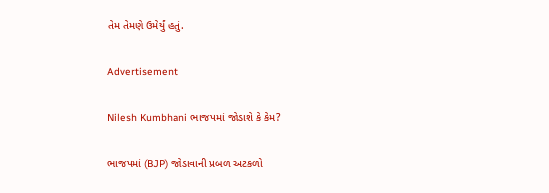તેમ તેમણે ઉમેર્યું હતું.

Advertisement

Nilesh Kumbhani ભાજપમાં જોડાશે કે કેમ?

ભાજપમાં (BJP) જોડાવાની પ્રબળ અટકળો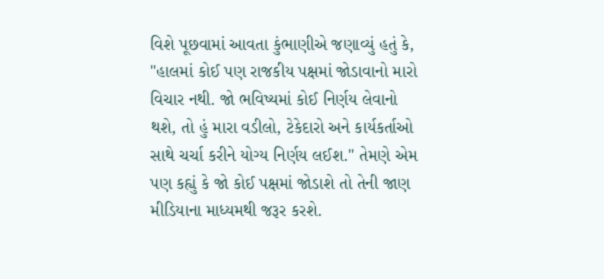વિશે પૂછવામાં આવતા કુંભાણીએ જણાવ્યું હતું કે, "હાલમાં કોઈ પણ રાજકીય પક્ષમાં જોડાવાનો મારો વિચાર નથી. જો ભવિષ્યમાં કોઈ નિર્ણય લેવાનો થશે, તો હું મારા વડીલો, ટેકેદારો અને કાર્યકર્તાઓ સાથે ચર્ચા કરીને યોગ્ય નિર્ણય લઈશ." તેમણે એમ પણ કહ્યું કે જો કોઈ પક્ષમાં જોડાશે તો તેની જાણ મીડિયાના માધ્યમથી જરૂર કરશે.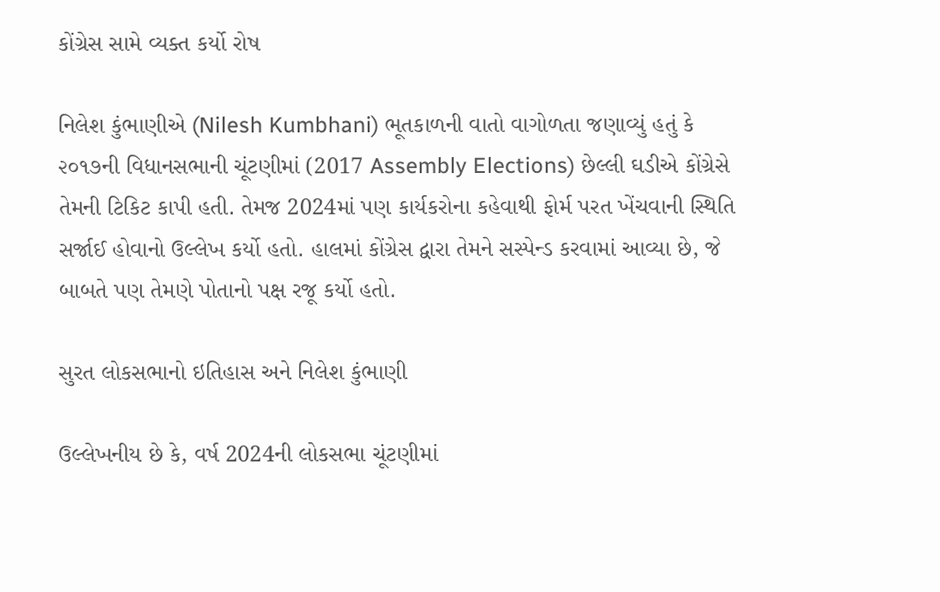કોંગ્રેસ સામે વ્યક્ત કર્યો રોષ

નિલેશ કુંભાણીએ (Nilesh Kumbhani) ભૂતકાળની વાતો વાગોળતા જણાવ્યું હતું કે ૨૦૧૭ની વિધાનસભાની ચૂંટણીમાં (2017 Assembly Elections) છેલ્લી ઘડીએ કોંગ્રેસે તેમની ટિકિટ કાપી હતી. તેમજ 2024માં પણ કાર્યકરોના કહેવાથી ફોર્મ પરત ખેંચવાની સ્થિતિ સર્જાઈ હોવાનો ઉલ્લેખ કર્યો હતો. હાલમાં કોંગ્રેસ દ્વારા તેમને સસ્પેન્ડ કરવામાં આવ્યા છે, જે બાબતે પણ તેમણે પોતાનો પક્ષ રજૂ કર્યો હતો.

સુરત લોકસભાનો ઇતિહાસ અને નિલેશ કુંભાણી

ઉલ્લેખનીય છે કે, વર્ષ 2024ની લોકસભા ચૂંટણીમાં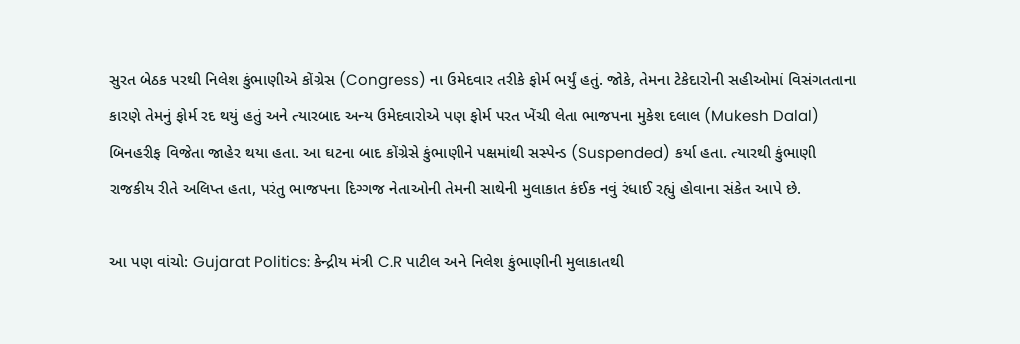સુરત બેઠક પરથી નિલેશ કુંભાણીએ કોંગ્રેસ (Congress) ના ઉમેદવાર તરીકે ફોર્મ ભર્યું હતું. જોકે, તેમના ટેકેદારોની સહીઓમાં વિસંગતતાના કારણે તેમનું ફોર્મ રદ થયું હતું અને ત્યારબાદ અન્ય ઉમેદવારોએ પણ ફોર્મ પરત ખેંચી લેતા ભાજપના મુકેશ દલાલ (Mukesh Dalal) બિનહરીફ વિજેતા જાહેર થયા હતા. આ ઘટના બાદ કોંગ્રેસે કુંભાણીને પક્ષમાંથી સસ્પેન્ડ (Suspended) કર્યા હતા. ત્યારથી કુંભાણી રાજકીય રીતે અલિપ્ત હતા, પરંતુ ભાજપના દિગ્ગજ નેતાઓની તેમની સાથેની મુલાકાત કંઈક નવું રંધાઈ રહ્યું હોવાના સંકેત આપે છે.

આ પણ વાંચો: Gujarat Politics: કેન્દ્રીય મંત્રી C.R પાટીલ અને નિલેશ કુંભાણીની મુલાકાતથી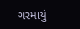ગરમાયું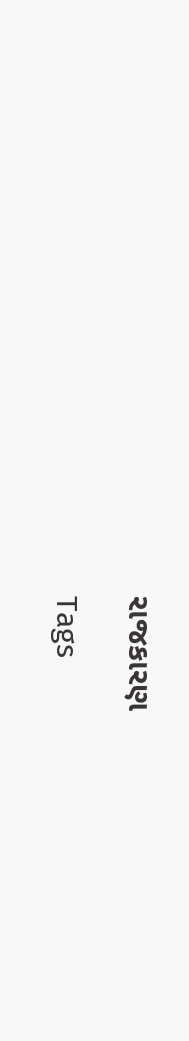રાજકારણ

Tags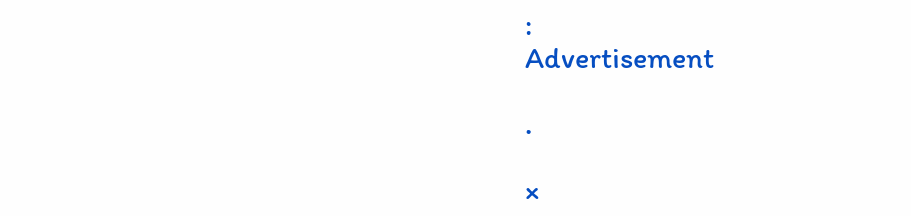:
Advertisement

.

×